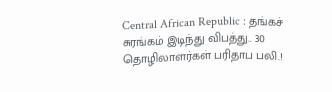Central African Republic : தங்கச் சுரங்கம் இடிந்து விபத்து.. 30 தொழிலாளர்கள் பரிதாப பலி.!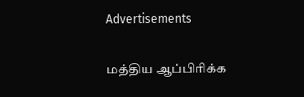Advertisements

மத்திய ஆப்பிரிக்க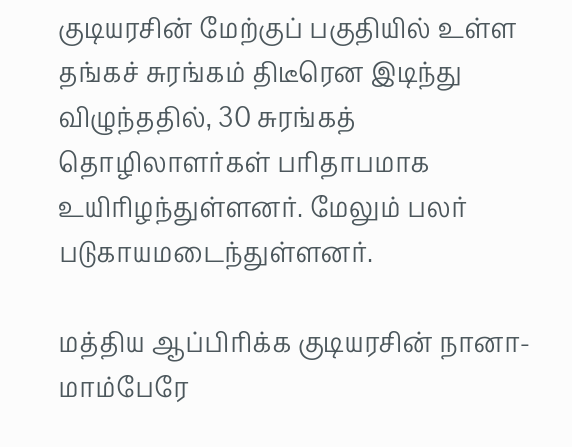குடியரசின் மேற்குப் பகுதியில் உள்ள தங்கச் சுரங்கம் திடீரென இடிந்து விழுந்ததில், 30 சுரங்கத் தொழிலாளர்கள் பரிதாபமாக உயிரிழந்துள்ளனர். மேலும் பலர் படுகாயமடைந்துள்ளனர்.

மத்திய ஆப்பிரிக்க குடியரசின் நானா-மாம்பேரே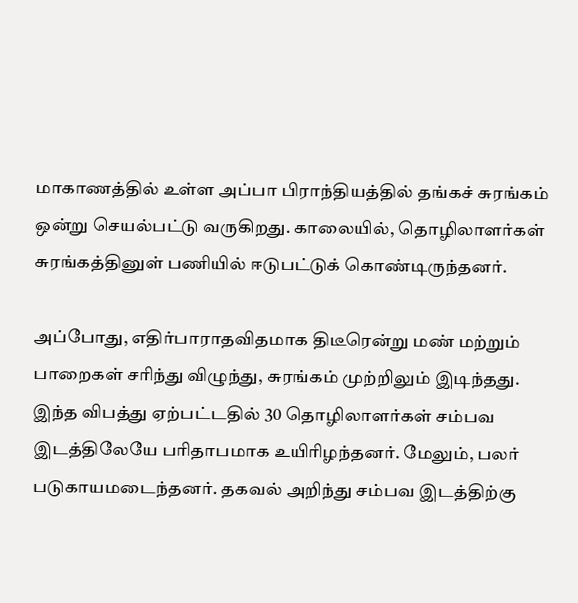மாகாணத்தில் உள்ள அப்பா பிராந்தியத்தில் தங்கச் சுரங்கம் ஒன்று செயல்பட்டு வருகிறது. காலையில், தொழிலாளர்கள் சுரங்கத்தினுள் பணியில் ஈடுபட்டுக் கொண்டிருந்தனர்.

அப்போது, எதிர்பாராதவிதமாக திடீரென்று மண் மற்றும் பாறைகள் சரிந்து விழுந்து, சுரங்கம் முற்றிலும் இடிந்தது. இந்த விபத்து ஏற்பட்டதில் 30 தொழிலாளர்கள் சம்பவ இடத்திலேயே பரிதாபமாக உயிரிழந்தனர். மேலும், பலர் படுகாயமடைந்தனர். தகவல் அறிந்து சம்பவ இடத்திற்கு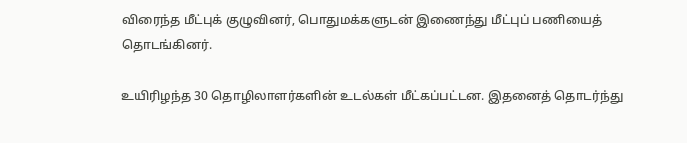விரைந்த மீட்புக் குழுவினர், பொதுமக்களுடன் இணைந்து மீட்புப் பணியைத் தொடங்கினர்.

உயிரிழந்த 30 தொழிலாளர்களின் உடல்கள் மீட்கப்பட்டன. இதனைத் தொடர்ந்து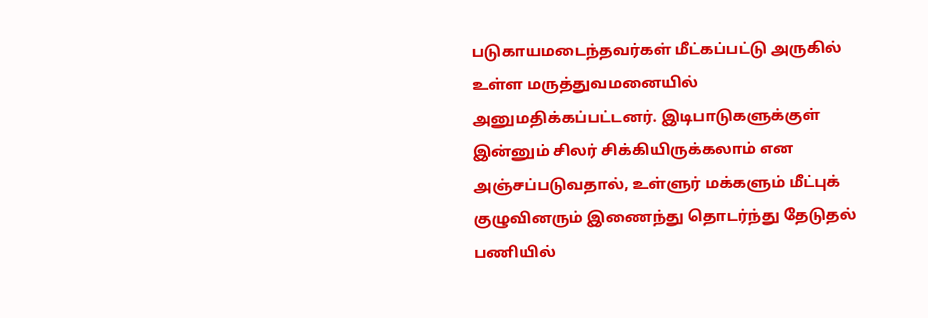படுகாயமடைந்தவர்கள் மீட்கப்பட்டு அருகில் உள்ள மருத்துவமனையில் அனுமதிக்கப்பட்டனர். இடிபாடுகளுக்குள் இன்னும் சிலர் சிக்கியிருக்கலாம் என அஞ்சப்படுவதால், உள்ளுர் மக்களும் மீட்புக் குழுவினரும் இணைந்து தொடர்ந்து தேடுதல் பணியில்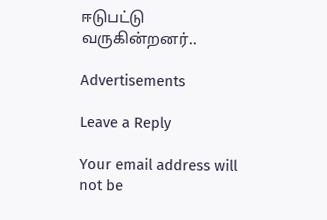ஈடுபட்டு வருகின்றனர்..

Advertisements

Leave a Reply

Your email address will not be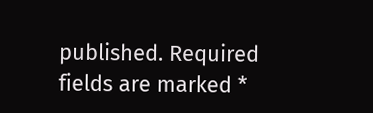published. Required fields are marked *